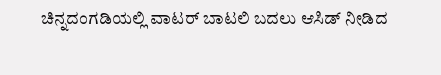ಚಿನ್ನದಂಗಡಿಯಲ್ಲಿ ವಾಟರ್ ಬಾಟಲಿ ಬದಲು ಆಸಿಡ್ ನೀಡಿದ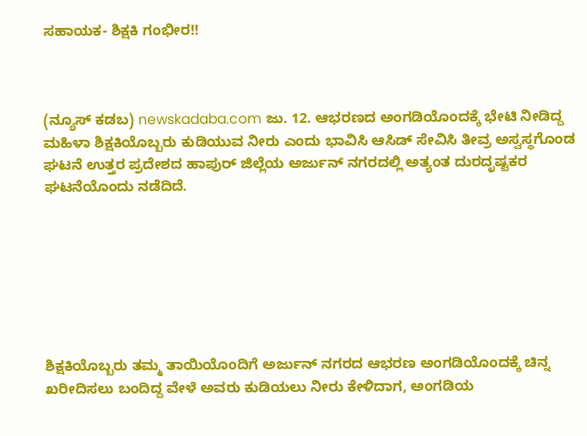ಸಹಾಯಕ- ಶಿಕ್ಷಕಿ ಗಂಭೀರ!!



(ನ್ಯೂಸ್ ಕಡಬ) newskadaba.com ಜು. 12. ಆಭರಣದ ಅಂಗಡಿಯೊಂದಕ್ಕೆ ಭೇಟಿ ನೀಡಿದ್ದ ಮಹಿಳಾ ಶಿಕ್ಷಕಿಯೊಬ್ಬರು ಕುಡಿಯುವ ನೀರು ಎಂದು ಭಾವಿಸಿ ಆಸಿಡ್ ಸೇವಿಸಿ ತೀವ್ರ ಅಸ್ವಸ್ಥಗೊಂಡ ಘಟನೆ ಉತ್ತರ ಪ್ರದೇಶದ ಹಾಪುರ್ ಜಿಲ್ಲೆಯ ಅರ್ಜುನ್ ನಗರದಲ್ಲಿ ಅತ್ಯಂತ ದುರದೃಷ್ಟಕರ ಘಟನೆಯೊಂದು ನಡೆದಿದೆ.







ಶಿಕ್ಷಕಿಯೊಬ್ಬರು ತಮ್ಮ ತಾಯಿಯೊಂದಿಗೆ ಅರ್ಜುನ್ ನಗರದ ಆಭರಣ ಅಂಗಡಿಯೊಂದಕ್ಕೆ ಚಿನ್ನ ಖರೀದಿಸಲು ಬಂದಿದ್ದ ವೇಳೆ ಅವರು ಕುಡಿಯಲು ನೀರು ಕೇಳಿದಾಗ, ಅಂಗಡಿಯ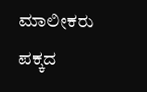ಮಾಲೀಕರು ಪಕ್ಕದ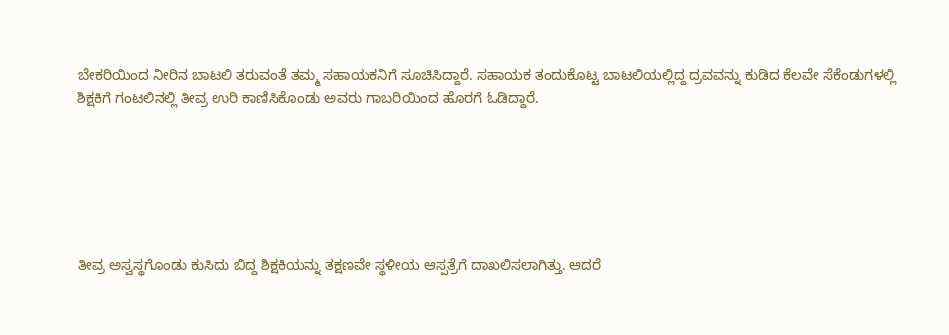ಬೇಕರಿಯಿಂದ ನೀರಿನ ಬಾಟಲಿ ತರುವಂತೆ ತಮ್ಮ ಸಹಾಯಕನಿಗೆ ಸೂಚಿಸಿದ್ದಾರೆ. ಸಹಾಯಕ ತಂದುಕೊಟ್ಟ ಬಾಟಲಿಯಲ್ಲಿದ್ದ ದ್ರವವನ್ನು ಕುಡಿದ ಕೆಲವೇ ಸೆಕೆಂಡುಗಳಲ್ಲಿ ಶಿಕ್ಷಕಿಗೆ ಗಂಟಲಿನಲ್ಲಿ ತೀವ್ರ ಉರಿ ಕಾಣಿಸಿಕೊಂಡು ಅವರು ಗಾಬರಿಯಿಂದ ಹೊರಗೆ ಓಡಿದ್ದಾರೆ.






ತೀವ್ರ ಅಸ್ವಸ್ಥಗೊಂಡು ಕುಸಿದು ಬಿದ್ದ ಶಿಕ್ಷಕಿಯನ್ನು ತಕ್ಷಣವೇ ಸ್ಥಳೀಯ ಆಸ್ಪತ್ರೆಗೆ ದಾಖಲಿಸಲಾಗಿತ್ತು. ಆದರೆ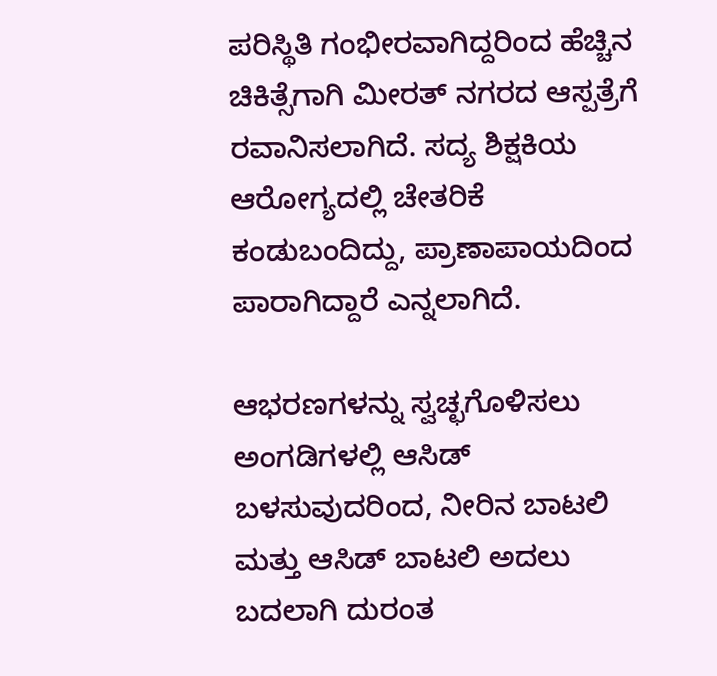ಪರಿಸ್ಥಿತಿ ಗಂಭೀರವಾಗಿದ್ದರಿಂದ ಹೆಚ್ಚಿನ ಚಿಕಿತ್ಸೆಗಾಗಿ ಮೀರತ್ ನಗರದ ಆಸ್ಪತ್ರೆಗೆ ರವಾನಿಸಲಾಗಿದೆ. ಸದ್ಯ ಶಿಕ್ಷಕಿಯ ಆರೋಗ್ಯದಲ್ಲಿ ಚೇತರಿಕೆ ಕಂಡುಬಂದಿದ್ದು, ಪ್ರಾಣಾಪಾಯದಿಂದ ಪಾರಾಗಿದ್ದಾರೆ ಎನ್ನಲಾಗಿದೆ.

ಆಭರಣಗಳನ್ನು ಸ್ವಚ್ಛಗೊಳಿಸಲು ಅಂಗಡಿಗಳಲ್ಲಿ ಆಸಿಡ್ ಬಳಸುವುದರಿಂದ, ನೀರಿನ ಬಾಟಲಿ ಮತ್ತು ಆಸಿಡ್ ಬಾಟಲಿ ಅದಲು ಬದಲಾಗಿ ದುರಂತ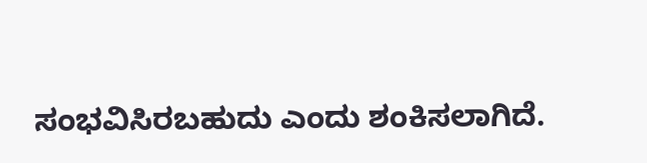ಸಂಭವಿಸಿರಬಹುದು ಎಂದು ಶಂಕಿಸಲಾಗಿದೆ.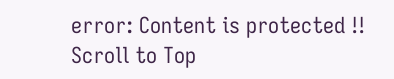error: Content is protected !!
Scroll to Top